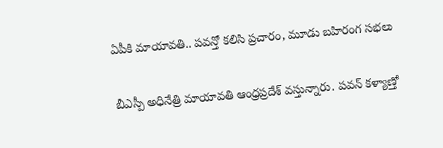ఏపీకి మాయావతి.. పవన్తో కలిసి ప్రచారం, మూడు బహిరంగ సభలు

బీఎస్పీ అధినేత్రి మాయావతి ఆంధ్రప్రదేశ్ వస్తున్నారు. పవన్ కళ్యాణ్తో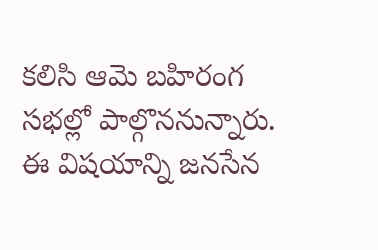కలిసి ఆమె బహిరంగ సభల్లో పాల్గొననున్నారు. ఈ విషయాన్ని జనసేన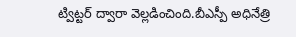ట్విట్టర్ ద్వారా వెల్లడించింది.బీఎస్పీ అధినేత్రి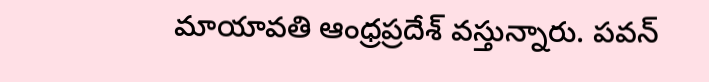మాయావతి ఆంధ్రప్రదేశ్ వస్తున్నారు. పవన్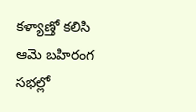కళ్యాణ్తో కలిసి ఆమె బహిరంగ సభల్లో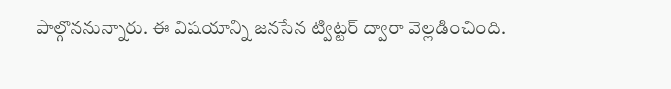పాల్గొననున్నారు. ఈ విషయాన్ని జనసేన ట్విట్టర్ ద్వారా వెల్లడించింది.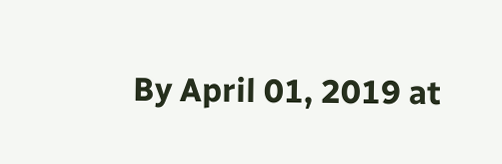By April 01, 2019 at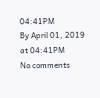04:41PM
By April 01, 2019 at 04:41PM
No comments